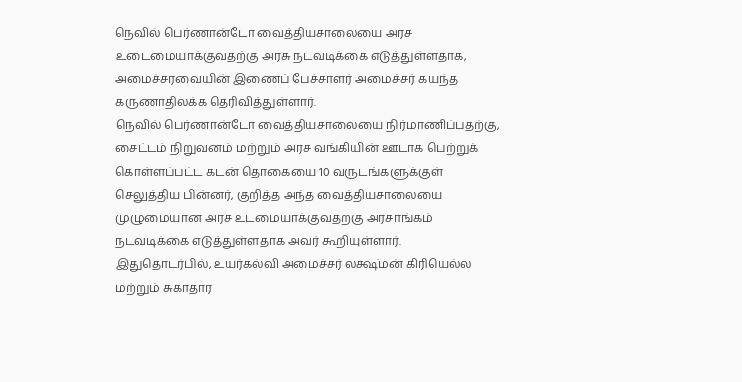நெவில் பெர்ணான்டோ வைத்தியசாலையை அரச உடைமையாக்குவதற்கு அரசு நடவடிக்கை எடுத்துள்ளதாக, அமைச்சரவையின் இணைப் பேச்சாளர் அமைச்சர் கயந்த கருணாதிலக்க தெரிவித்துள்ளார்.
நெவில் பெர்ணான்டோ வைத்தியசாலையை நிர்மாணிப்பதற்கு, சைட்டம் நிறுவனம் மற்றும் அரச வங்கியின் ஊடாக பெற்றுக் கொள்ளப்பட்ட கடன் தொகையை 10 வருடங்களுக்குள் செலுத்திய பின்னர், குறித்த அந்த வைத்தியசாலையை முழுமையான அரச உடமையாக்குவதறகு அரசாங்கம் நடவடிக்கை எடுத்துள்ளதாக அவர் கூறியுள்ளார்.
இதுதொடர்பில், உயர்கல்வி அமைச்சர் லக்ஷ்மன் கிரியெல்ல மற்றும் சுகாதார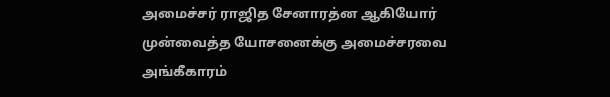அமைச்சர் ராஜித சேனாரத்ன ஆகியோர் முன்வைத்த யோசனைக்கு அமைச்சரவை அங்கீகாரம்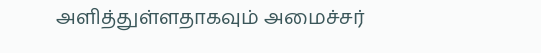அளித்துள்ளதாகவும் அமைச்சர்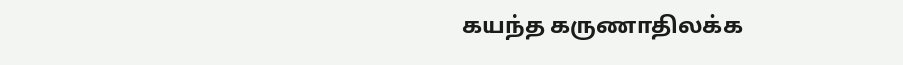கயந்த கருணாதிலக்க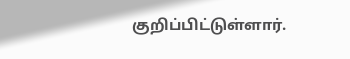குறிப்பிட்டுள்ளார்.